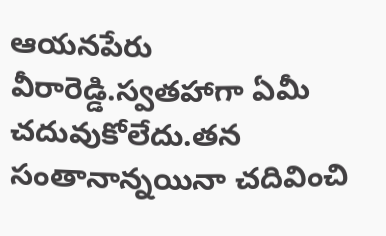ఆయనపేరు వీరారెడ్డి.స్వతహాగా ఏమీ చదువుకోలేదు.తన సంతానాన్నయినా చదివించి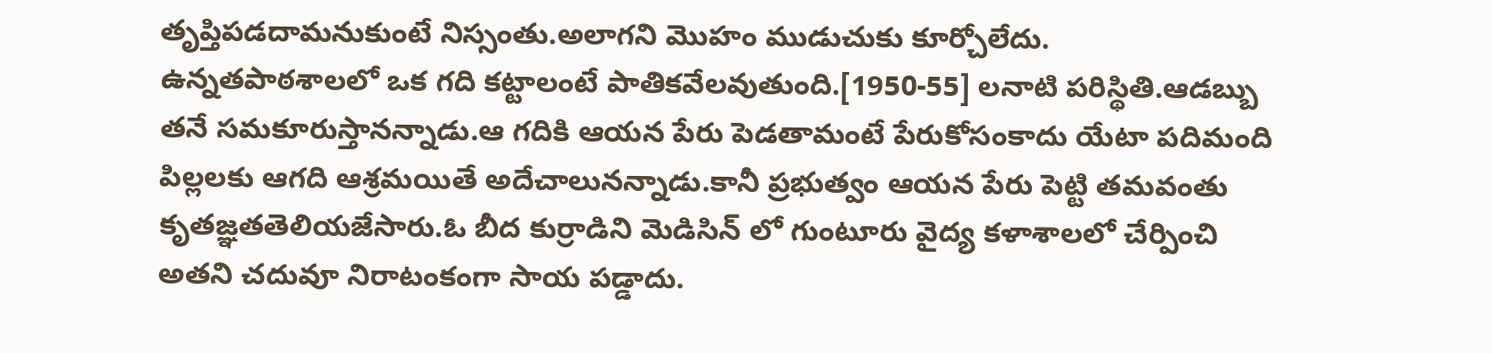తృప్తిపడదామనుకుంటే నిస్సంతు.అలాగని మొహం ముడుచుకు కూర్చోలేదు.
ఉన్నతపాఠశాలలో ఒక గది కట్టాలంటే పాతికవేలవుతుంది.[1950-55] లనాటి పరిస్థితి.ఆడబ్బు తనే సమకూరుస్తానన్నాడు.ఆ గదికి ఆయన పేరు పెడతామంటే పేరుకోసంకాదు యేటా పదిమంది పిల్లలకు ఆగది ఆశ్రమయితే అదేచాలునన్నాడు.కానీ ప్రభుత్వం ఆయన పేరు పెట్టి తమవంతు కృతజ్ఞతతెలియజేసారు.ఓ బీద కుర్రాడిని మెడిసిన్ లో గుంటూరు వైద్య కళాశాలలో చేర్పించి అతని చదువూ నిరాటంకంగా సాయ పడ్డాదు.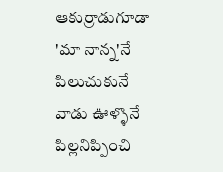ఆకుర్రాడుగూడా 'మా నాన్న'నే పిలుచుకునే వాడు ఊళ్ళొనే పిల్లనిప్పించి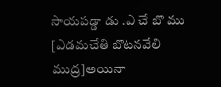సాయపడ్డా డు .ఎ చే బొ ము [ఎడమచేతి బొటనవేలి ముద్ర]అయినా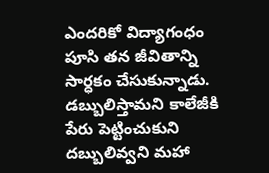ఎందరికో విద్యాగంధం పూసి తన జీవితాన్ని సార్ధకం చేసుకున్నాడు.
డబ్బులిస్తామని కాలేజీకి పేరు పెట్టించుకుని దబ్బులివ్వని మహా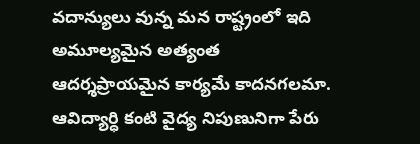వదాన్యులు వున్న మన రాష్ట్రంలో ఇది అమూల్యమైన అత్యంత ఆదర్శప్రాయమైన కార్యమే కాదనగలమా. ఆవిద్యార్ధి కంటి వైద్య నిపుణునిగా పేరు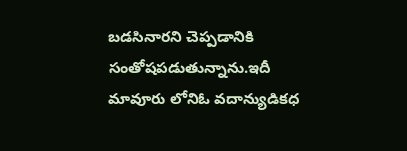బడసినారని చెప్పడానికి సంతోషపడుతున్నాను.ఇదీ మావూరు లోనిఓ వదాన్యుడికధ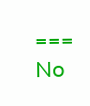===
No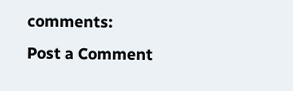comments:
Post a Comment